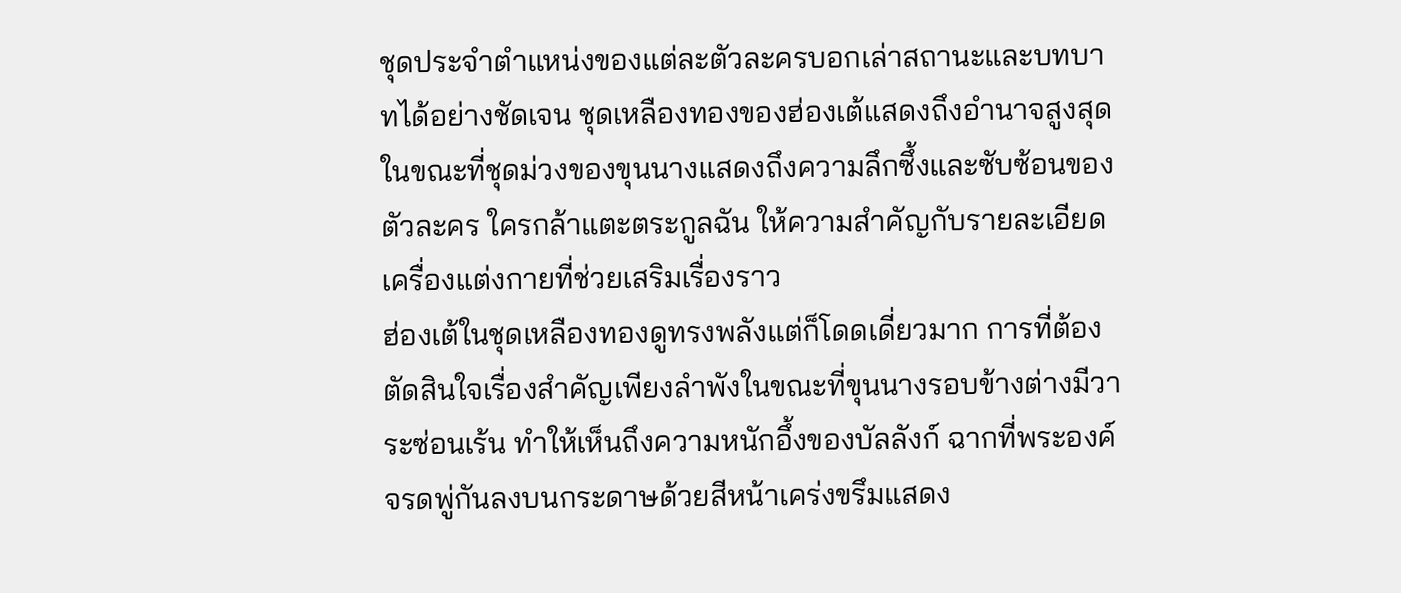ชุดประจำตำแหน่งของแต่ละตัวละครบอกเล่าสถานะและบทบาทได้อย่างชัดเจน ชุดเหลืองทองของฮ่องเต้แสดงถึงอำนาจสูงสุด ในขณะที่ชุดม่วงของขุนนางแสดงถึงความลึกซึ้งและซับซ้อนของตัวละคร ใครกล้าแตะตระกูลฉัน ให้ความสำคัญกับรายละเอียดเครื่องแต่งกายที่ช่วยเสริมเรื่องราว
ฮ่องเต้ในชุดเหลืองทองดูทรงพลังแต่ก็โดดเดี่ยวมาก การที่ต้องตัดสินใจเรื่องสำคัญเพียงลำพังในขณะที่ขุนนางรอบข้างต่างมีวาระซ่อนเร้น ทำให้เห็นถึงความหนักอึ้งของบัลลังก์ ฉากที่พระองค์จรดพู่กันลงบนกระดาษด้วยสีหน้าเคร่งขรึมแสดง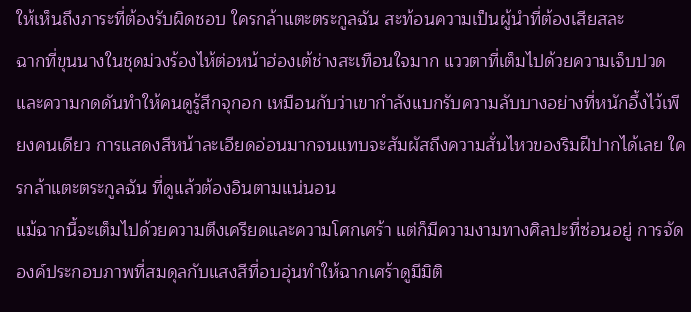ให้เห็นถึงภาระที่ต้องรับผิดชอบ ใครกล้าแตะตระกูลฉัน สะท้อนความเป็นผู้นำที่ต้องเสียสละ
ฉากที่ขุนนางในชุดม่วงร้องไห้ต่อหน้าฮ่องเต้ช่างสะเทือนใจมาก แววตาที่เต็มไปด้วยความเจ็บปวดและความกดดันทำให้คนดูรู้สึกจุกอก เหมือนกับว่าเขากำลังแบกรับความลับบางอย่างที่หนักอึ้งไว้เพียงคนเดียว การแสดงสีหน้าละเอียดอ่อนมากจนแทบจะสัมผัสถึงความสั่นไหวของริมฝีปากได้เลย ใครกล้าแตะตระกูลฉัน ที่ดูแล้วต้องอินตามแน่นอน
แม้ฉากนี้จะเต็มไปด้วยความตึงเครียดและความโศกเศร้า แต่ก็มีความงามทางศิลปะที่ซ่อนอยู่ การจัดองค์ประกอบภาพที่สมดุลกับแสงสีที่อบอุ่นทำให้ฉากเศร้าดูมีมิติ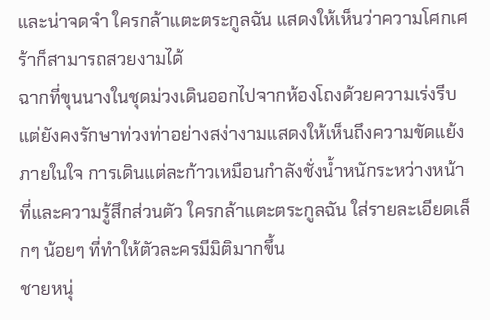และน่าจดจำ ใครกล้าแตะตระกูลฉัน แสดงให้เห็นว่าความโศกเศร้าก็สามารถสวยงามได้
ฉากที่ขุนนางในชุดม่วงเดินออกไปจากห้องโถงด้วยความเร่งรีบแต่ยังคงรักษาท่วงท่าอย่างสง่างามแสดงให้เห็นถึงความขัดแย้งภายในใจ การเดินแต่ละก้าวเหมือนกำลังชั่งน้ำหนักระหว่างหน้าที่และความรู้สึกส่วนตัว ใครกล้าแตะตระกูลฉัน ใส่รายละเอียดเล็กๆ น้อยๆ ที่ทำให้ตัวละครมีมิติมากขึ้น
ชายหนุ่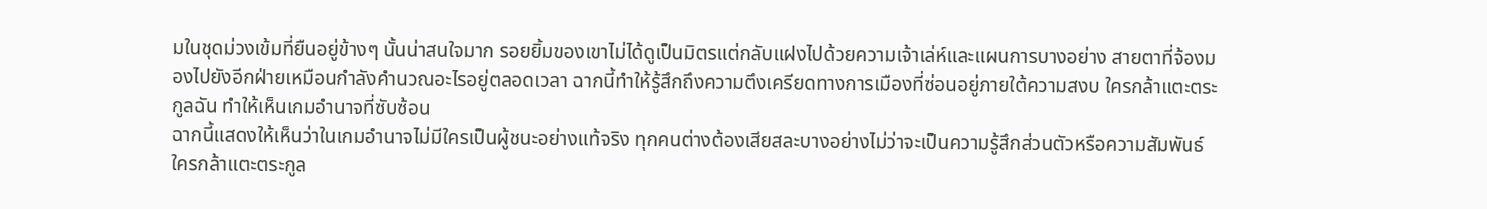มในชุดม่วงเข้มที่ยืนอยู่ข้างๆ นั้นน่าสนใจมาก รอยยิ้มของเขาไม่ได้ดูเป็นมิตรแต่กลับแฝงไปด้วยความเจ้าเล่ห์และแผนการบางอย่าง สายตาที่จ้องมองไปยังอีกฝ่ายเหมือนกำลังคำนวณอะไรอยู่ตลอดเวลา ฉากนี้ทำให้รู้สึกถึงความตึงเครียดทางการเมืองที่ซ่อนอยู่ภายใต้ความสงบ ใครกล้าแตะตระกูลฉัน ทำให้เห็นเกมอำนาจที่ซับซ้อน
ฉากนี้แสดงให้เห็นว่าในเกมอำนาจไม่มีใครเป็นผู้ชนะอย่างแท้จริง ทุกคนต่างต้องเสียสละบางอย่างไม่ว่าจะเป็นความรู้สึกส่วนตัวหรือความสัมพันธ์ ใครกล้าแตะตระกูล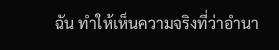ฉัน ทำให้เห็นความจริงที่ว่าอำนา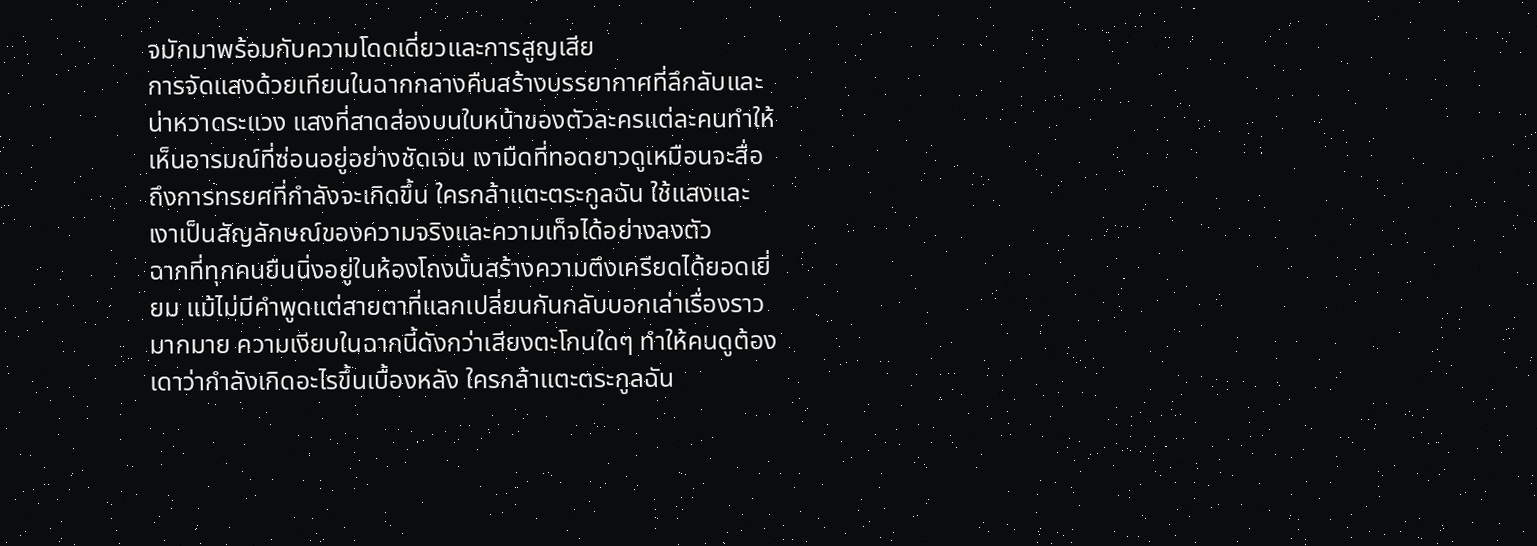จมักมาพร้อมกับความโดดเดี่ยวและการสูญเสีย
การจัดแสงด้วยเทียนในฉากกลางคืนสร้างบรรยากาศที่ลึกลับและน่าหวาดระแวง แสงที่สาดส่องบนใบหน้าของตัวละครแต่ละคนทำให้เห็นอารมณ์ที่ซ่อนอยู่อย่างชัดเจน เงามืดที่ทอดยาวดูเหมือนจะสื่อถึงการทรยศที่กำลังจะเกิดขึ้น ใครกล้าแตะตระกูลฉัน ใช้แสงและเงาเป็นสัญลักษณ์ของความจริงและความเท็จได้อย่างลงตัว
ฉากที่ทุกคนยืนนิ่งอยู่ในห้องโถงนั้นสร้างความตึงเครียดได้ยอดเยี่ยม แม้ไม่มีคำพูดแต่สายตาที่แลกเปลี่ยนกันกลับบอกเล่าเรื่องราวมากมาย ความเงียบในฉากนี้ดังกว่าเสียงตะโกนใดๆ ทำให้คนดูต้องเดาว่ากำลังเกิดอะไรขึ้นเบื้องหลัง ใครกล้าแตะตระกูลฉัน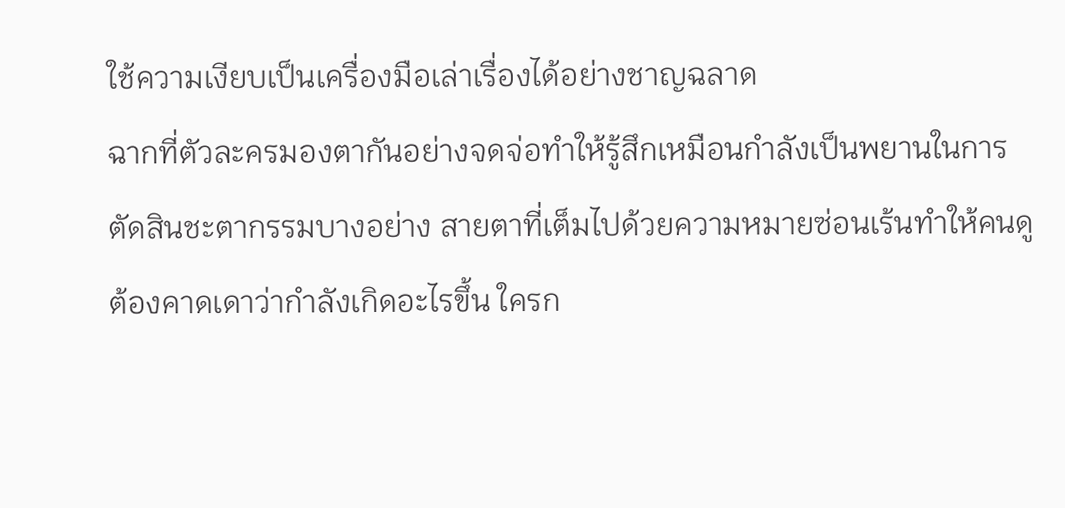ใช้ความเงียบเป็นเครื่องมือเล่าเรื่องได้อย่างชาญฉลาด
ฉากที่ตัวละครมองตากันอย่างจดจ่อทำให้รู้สึกเหมือนกำลังเป็นพยานในการตัดสินชะตากรรมบางอย่าง สายตาที่เต็มไปด้วยความหมายซ่อนเร้นทำให้คนดูต้องคาดเดาว่ากำลังเกิดอะไรขึ้น ใครก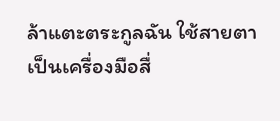ล้าแตะตระกูลฉัน ใช้สายตาเป็นเครื่องมือสื่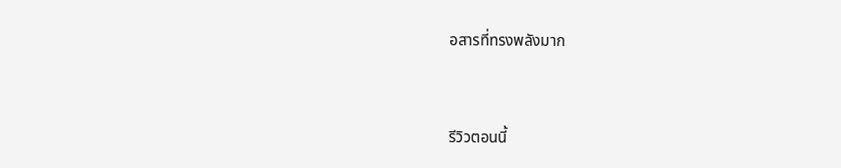อสารที่ทรงพลังมาก


รีวิวตอนนี้